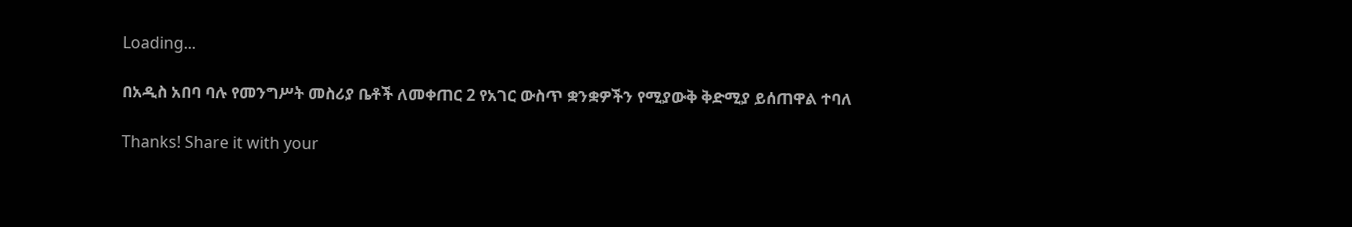Loading...

በአዲስ አበባ ባሉ የመንግሥት መስሪያ ቤቶች ለመቀጠር 2 የአገር ውስጥ ቋንቋዎችን የሚያውቅ ቅድሚያ ይሰጠዋል ተባለ

Thanks! Share it with your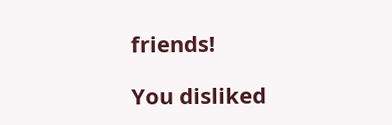friends!

You disliked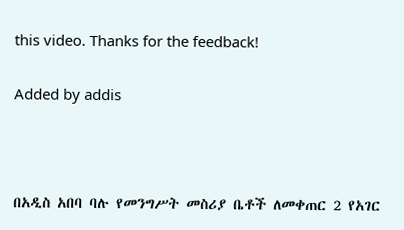this video. Thanks for the feedback!

Added by addis



በአዲስ አበባ ባሉ የመንግሥት መስሪያ ቤቶች ለመቀጠር 2 የአገር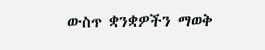ውስጥ ቋንቋዎችን ማወቅ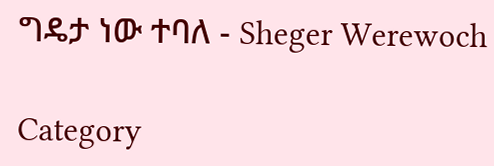ግዴታ ነው ተባለ - Sheger Werewoch

Category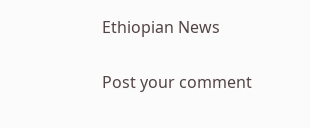Ethiopian News

Post your comment